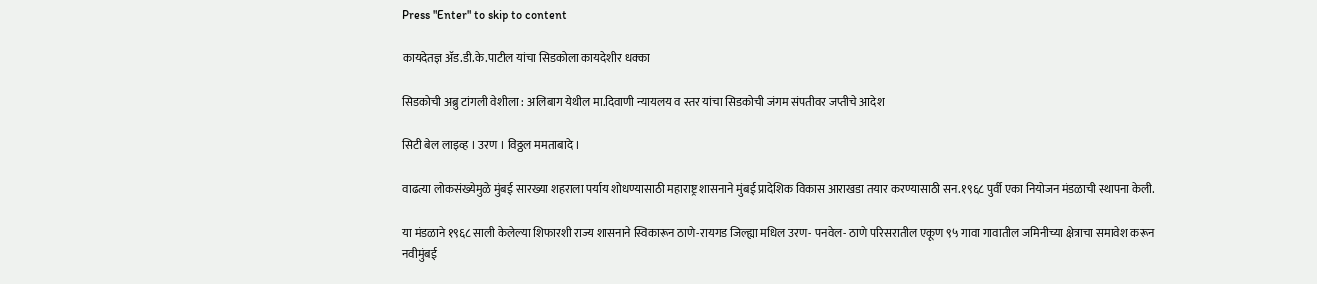Press "Enter" to skip to content

कायदेतज्ञ अ‌ॅड.डी.के.पाटील यांचा सिडकोला कायदेशीर धक्का

सिडकोची अब्रु टांगली वेशीला : अलिबाग येथील मा.दिवाणी न्यायलय व स्तर यांचा सिडकोची जंगम संपतीवर जप्तीचे आदेश

सिटी बेल लाइव्ह । उरण । विठ्ठल ममताबादे ।

वाढत्या लोकसंख्येमुळे मुंबई सारख्या शहराला पर्याय शोधण्यासाठी महाराष्ट्र शासनाने मुंबई प्रादेशिक विकास आराखडा तयार करण्यासाठी सन.१९६८ पुर्वी एका नियोजन मंडळाची स्थापना केली.

या मंडळाने १९६८ साली केलेल्या शिफारशी राज्य शासनाने स्विकारून ठाणे-रायगड जिल्ह्या मधिल उरण- पनवेल- ठाणे परिसरातील एकूण ९५ गावा गावातील जमिनीच्या क्षेत्राचा समावेश करून नवीमुंबई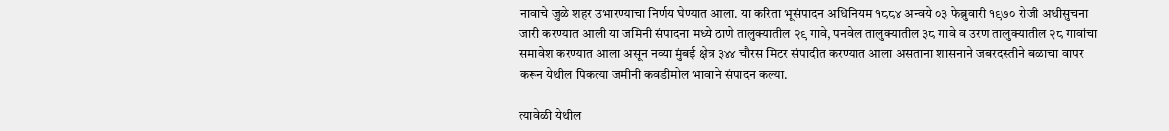नावाचे जुळे शहर उभारण्याचा निर्णय घेण्यात आला. या करिता भूसंपादन अधिनियम १८८४ अन्वये ०३ फेब्रुवारी १९७० रोजी अधीसुचना जारी करण्यात आली या जमिनी संपादना मध्ये ठाणे तालुक्यातील २९ गावे, पनवेल तालुक्यातील ३८ गावे व उरण तालुक्यातील २८ गावांचा समावेश करण्यात आला असून नव्या मुंबई क्षेत्र ३४४ चौरस मिटर संपादीत करण्यात आला असताना शासनाने जबरदस्तीने बळाचा वापर करून येथील पिकत्या जमीनी कवडीमोल भावाने संपादन कल्या.

त्यावेळी येथील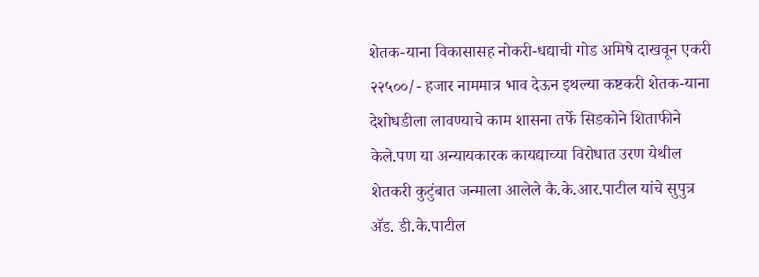शेतक-याना विकासासह नोकरी-धद्याची गोड अमिषे दाखवून एकरी २२५००/- हजार नाममात्र भाव देऊन इथल्या कष्टकरी शेतक-याना देशोधडीला लावण्याचे काम शासना तर्फे सिडकोने शिताफीने केले.पण या अ‌न्यायकारक कायद्याच्या विरोधात उरण येथील शेतकरी कुटुंबात जन्माला आलेले कै.के.आर.पाटील यांचे सुपुत्र अ‌ॅड. डी.के.पाटील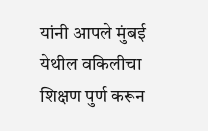यांनी आपले मुंबई येथील वकिलीचा शिक्षण पुर्ण करून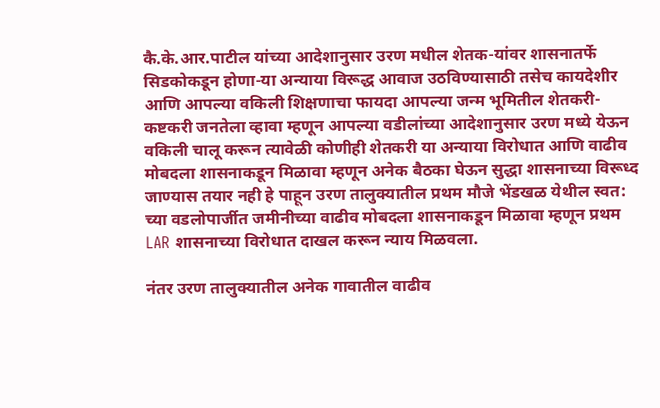कै.के.आर.पाटील यांच्या आदेशानुसार उरण मधील शेतक-यांवर शासनातर्फे सिडकोकडून होणा-या अन्याया विरूद्ध आवाज उठविण्यासाठी तसेच कायदेशीर आणि आपल्या वकिली शिक्षणाचा फायदा आपल्या जन्म भूमितील शेतकरी-कष्टकरी जनतेला व्हावा म्हणून आपल्या वडीलांच्या आदेशानुसार उरण मध्ये येऊन वकिली चालू करून त्यावेळी कोणीही शेतकरी या अन्याया विरोधात आणि वाढीव मोबदला शासनाकडून मिळावा म्हणून अनेक बैठका घेऊन सुद्धा शासनाच्या विरूध्द जाण्यास तयार नही हे पाहून उरण तालुक्यातील प्रथम मौजे भेंडखळ येथील स्वत: च्या वडलोपार्जीत जमीनीच्या वाढीव मोबदला शासनाकडून मिळावा म्हणून प्रथम LAR शासनाच्या विरोधात दाखल करून न्याय मिळवला.

नंतर उरण तालुक्यातील अनेक गावातील वाढीव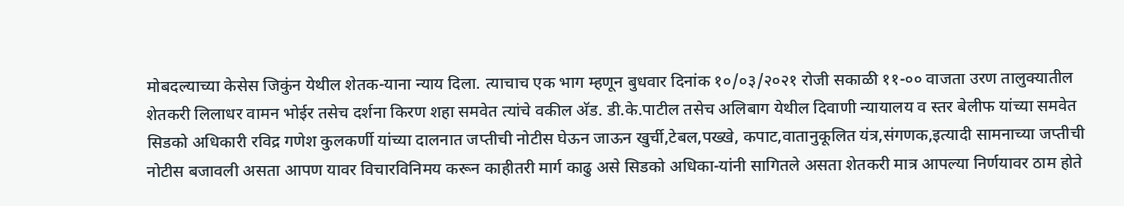मोबदल्याच्या केसेस जिकुंन येथील शेतक-याना न्याय दिला. त्याचाच एक भाग म्हणून बुधवार दिनांक १०/०३/२०२१ रोजी सकाळी ११-०० वाजता उरण तालुक्यातील शेतकरी लिलाधर वामन भोईर तसेच दर्शना किरण शहा समवेत त्यांचे वकील अ‌ॅड. डी.के.पाटील तसेच अलिबाग येथील दिवाणी न्यायालय व स्तर बेलीफ यांच्या समवेत सिडको अधिकारी रविद्र गणेश कुलकर्णी यांच्या दालनात जप्तीची नोटीस घेऊन जाऊन खुर्ची,टेबल,पख्खे, कपाट,वातानुकूलित यंत्र,संगणक,इत्यादी सामनाच्या जप्तीची नोटीस बजावली असता आपण यावर विचारविनिमय करून काहीतरी मार्ग काढु असे सिडको अधिका-यांनी सागितले असता शेतकरी मात्र आपल्या निर्णयावर ठाम होते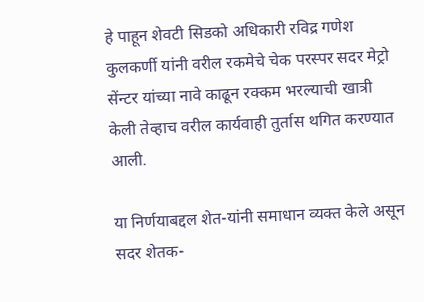हे पाहून शेवटी सिडको अधिकारी रविद्र गणेश कुलकर्णी यांनी वरील रकमेचे चेक परस्पर सदर मेट्रो सेंन्टर यांच्या नावे काढून रक्कम भरल्याची खात्री केली तेव्हाच वरील कार्यवाही तुर्तास थगित करण्यात आली.

या निर्णयाबद्दल शेत-यांनी समाधान व्यक्त केले असून सदर शेतक-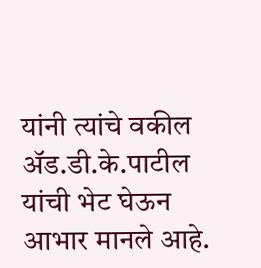यांनी त्यांचे वकील अ‌ॅड.डी.के.पाटील यांची भेट घेऊन आभार मानले आहे.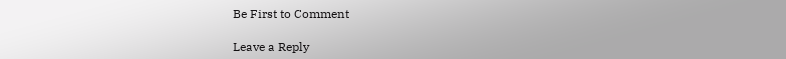Be First to Comment

Leave a Reply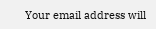Your email address will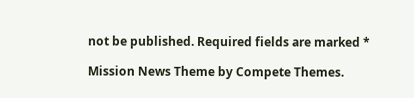not be published. Required fields are marked *

Mission News Theme by Compete Themes.